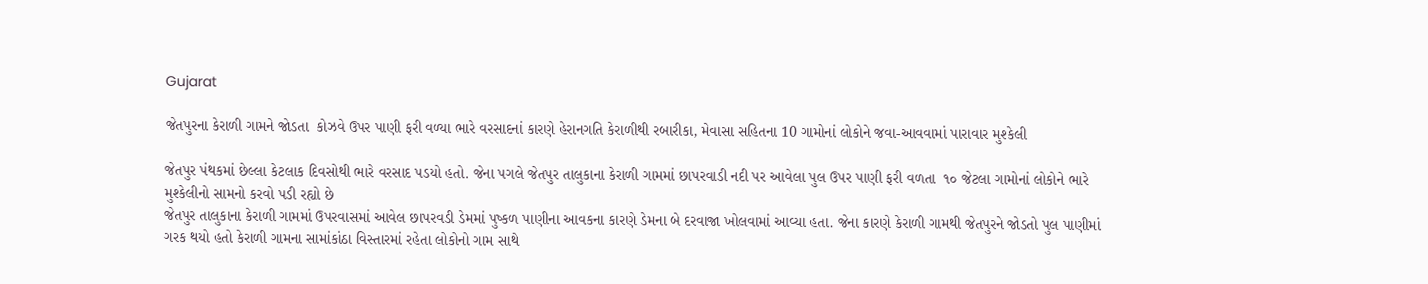Gujarat

જેતપુરના કેરાળી ગામને જોડતા  કોઝવે ઉપર પાણી ફરી વળ્યા ભારે વરસાદનાં કારણે હેરાનગતિ કેરાળીથી રબારીકા, મેવાસા સહિતના 10 ગામોનાં લોકોને જવા-આવવામાં પારાવાર મુશ્કેલી

જેતપુર પંથકમાં છેલ્લા કેટલાક દિવસોથી ભારે વરસાદ પડયો હતો. જેના પગલે જેતપુર તાલુકાના કેરાળી ગામમાં છાપરવાડી નદી પર આવેલા પુલ ઉપર પાણી ફરી વળતા  ૧૦ જેટલા ગામોનાં લોકોને ભારે મુશ્કેલીનો સામનો કરવો પડી રહ્યો છે
જેતપુર તાલુકાના કેરાળી ગામમાં ઉપરવાસમાં આવેલ છાપરવડી ડેમમાં પુષ્કળ પાણીના આવકના કારણે ડેમના બે દરવાજા ખોલવામાં આવ્યા હતા. જેના કારણે કેરાળી ગામથી જેતપુરને જોડતો પુલ પાણીમાં ગરક થયો હતો કેરાળી ગામના સામાંકાંઠા વિસ્તારમાં રહેતા લોકોનો ગામ સાથે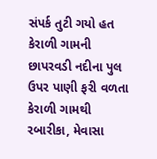સંપર્ક તુટી ગયો હત
કેરાળી ગામની છાપરવડી નદીના પુલ ઉપર પાણી ફરી વળતા કેરાળી ગામથી રબારીકા, મેવાસા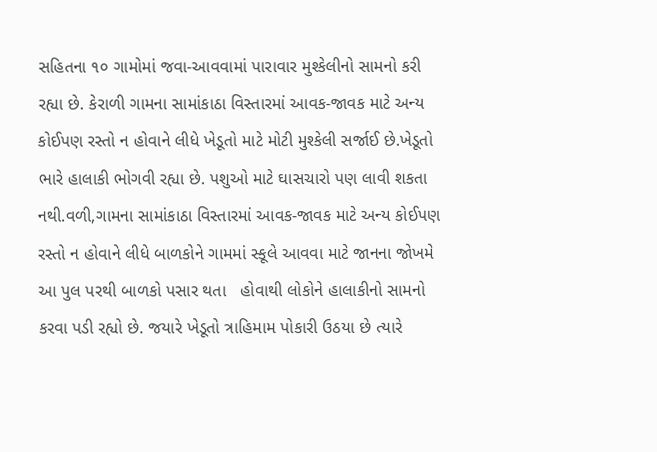સહિતના ૧૦ ગામોમાં જવા-આવવામાં પારાવાર મુશ્કેલીનો સામનો કરી રહ્યા છે. કેરાળી ગામના સામાંકાઠા વિસ્તારમાં આવક-જાવક માટે અન્ય કોઈપણ રસ્તો ન હોવાને લીધે ખેડૂતો માટે મોટી મુશ્કેલી સર્જાઈ છે.ખેડૂતો ભારે હાલાકી ભોગવી રહ્યા છે. પશુઓ માટે ઘાસચારો પણ લાવી શકતા નથી.વળી,ગામના સામાંકાઠા વિસ્તારમાં આવક-જાવક માટે અન્ય કોઈપણ રસ્તો ન હોવાને લીધે બાળકોને ગામમાં સ્કૂલે આવવા માટે જાનના જોખમે આ પુલ પરથી બાળકો પસાર થતા   હોવાથી લોકોને હાલાકીનો સામનો કરવા પડી રહ્યો છે. જયારે ખેડૂતો ત્રાહિમામ પોકારી ઉઠયા છે ત્યારે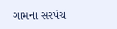ગામના સરપંચ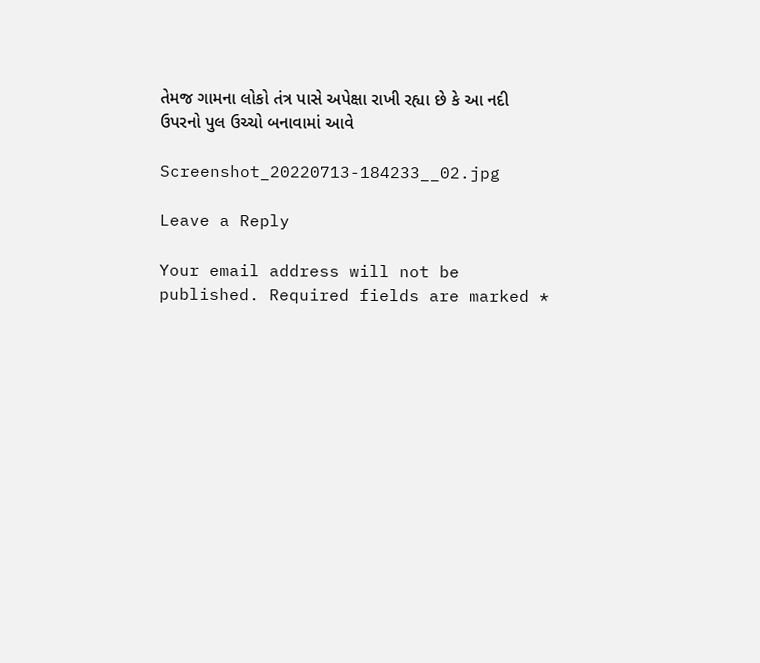તેમજ ગામના લોકો તંત્ર પાસે અપેક્ષા રાખી રહ્યા છે કે આ નદી ઉપરનો પુલ ઉચ્ચો બનાવામાં આવે

Screenshot_20220713-184233__02.jpg

Leave a Reply

Your email address will not be published. Required fields are marked *